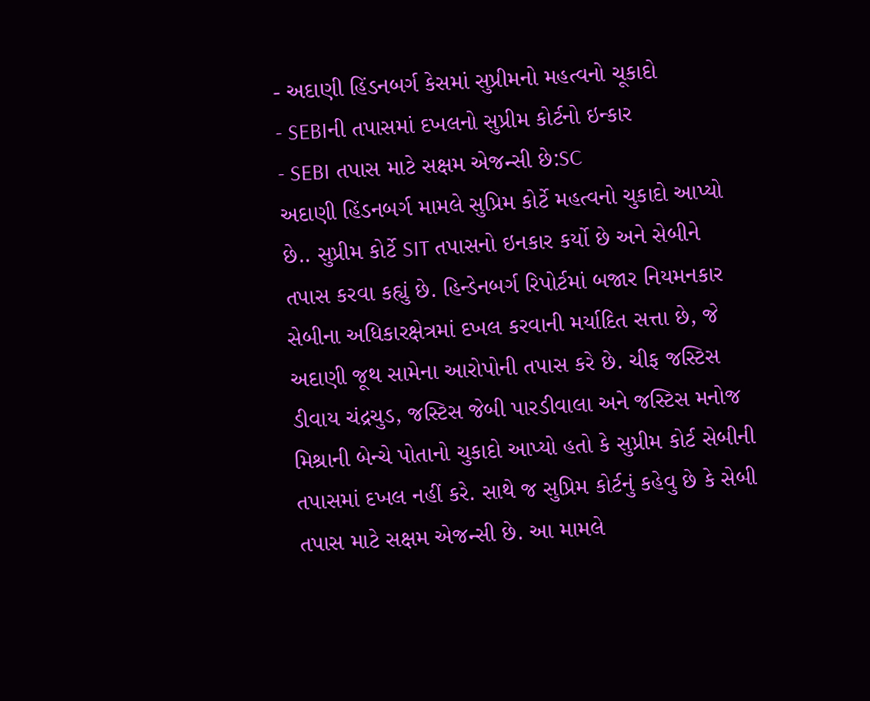- અદાણી હિંડનબર્ગ કેસમાં સુપ્રીમનો મહત્વનો ચૂકાદો
- SEBIની તપાસમાં દખલનો સુપ્રીમ કોર્ટનો ઇન્કાર
- SEBI તપાસ માટે સક્ષમ એજન્સી છે:SC
અદાણી હિંડનબર્ગ મામલે સુપ્રિમ કોર્ટે મહત્વનો ચુકાદો આપ્યો છે.. સુપ્રીમ કોર્ટે SIT તપાસનો ઇનકાર કર્યો છે અને સેબીને તપાસ કરવા કહ્યું છે. હિન્ડેનબર્ગ રિપોર્ટમાં બજાર નિયમનકાર સેબીના અધિકારક્ષેત્રમાં દખલ કરવાની મર્યાદિત સત્તા છે, જે અદાણી જૂથ સામેના આરોપોની તપાસ કરે છે. ચીફ જસ્ટિસ ડીવાય ચંદ્રચુડ, જસ્ટિસ જેબી પારડીવાલા અને જસ્ટિસ મનોજ મિશ્રાની બેન્ચે પોતાનો ચુકાદો આપ્યો હતો કે સુપ્રીમ કોર્ટ સેબીની તપાસમાં દખલ નહીં કરે. સાથે જ સુપ્રિમ કોર્ટનું કહેવુ છે કે સેબી તપાસ માટે સક્ષમ એજન્સી છે. આ મામલે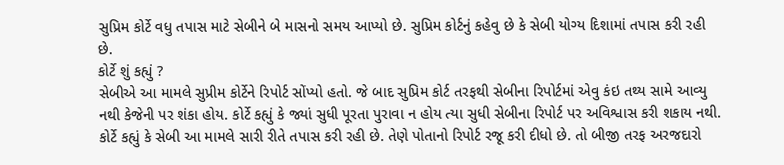સુપ્રિમ કોર્ટે વધુ તપાસ માટે સેબીને બે માસનો સમય આપ્યો છે. સુપ્રિમ કોર્ટનું કહેવુ છે કે સેબી યોગ્ય દિશામાં તપાસ કરી રહી છે.
કોર્ટે શું કહ્યું ?
સેબીએ આ મામલે સુપ્રીમ કોર્ટેને રિપોર્ટ સોંપ્યો હતો. જે બાદ સુપ્રિમ કોર્ટ તરફથી સેબીના રિપોર્ટમાં એવુ કંઇ તથ્ય સામે આવ્યુ નથી કેજેની પર શંકા હોય. કોર્ટે કહ્યું કે જ્યાં સુધી પૂરતા પુરાવા ન હોય ત્યા સુધી સેબીના રિપોર્ટ પર અવિશ્વાસ કરી શકાય નથી. કોર્ટે કહ્યું કે સેબી આ મામલે સારી રીતે તપાસ કરી રહી છે. તેણે પોતાનો રિપોર્ટ રજૂ કરી દીધો છે. તો બીજી તરફ અરજદારો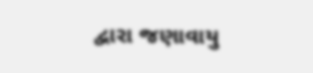દ્વારા જણાવાયુ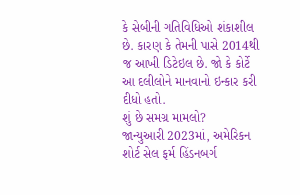કે સેબીની ગતિવિધિઓ શંકાશીલ છે. કારણ કે તેમની પાસે 2014થી જ આખી ડિટેઇલ છે. જો કે કોર્ટે આ દલીલોને માનવાનો ઇન્કાર કરી દીધો હતો.
શું છે સમગ્ર મામલો?
જાન્યુઆરી 2023માં, અમેરિકન શોર્ટ સેલ ફર્મ હિંડનબર્ગ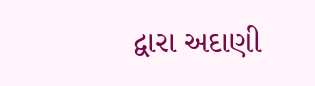દ્વારા અદાણી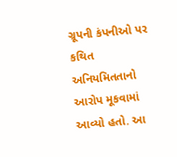ગ્રૂપની કંપનીઓ પર કથિત અનિયમિતતાનો આરોપ મૂકવામાં આવ્યો હતો. આ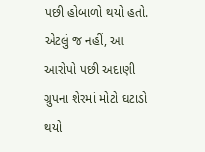પછી હોબાળો થયો હતો. એટલું જ નહીં, આ આરોપો પછી અદાણી ગ્રુપના શેરમાં મોટો ઘટાડો થયો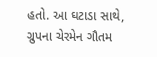હતો. આ ઘટાડા સાથે, ગ્રુપના ચેરમેન ગૌતમ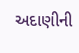અદાણીની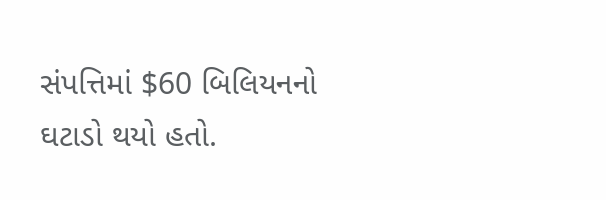સંપત્તિમાં $60 બિલિયનનો ઘટાડો થયો હતો.